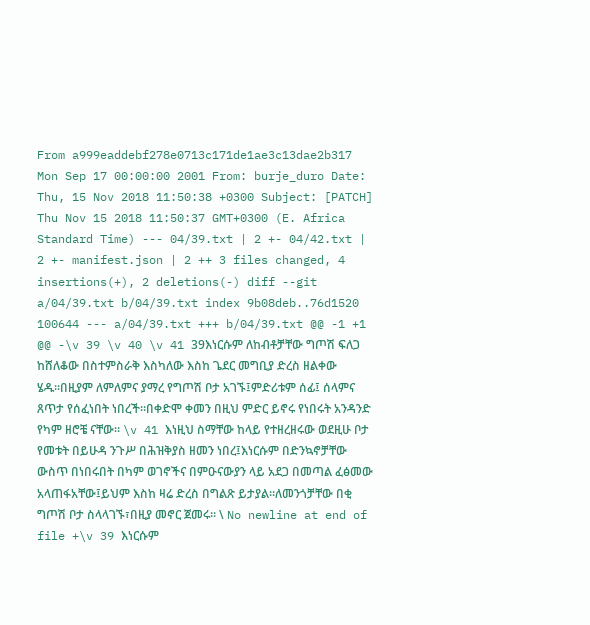From a999eaddebf278e0713c171de1ae3c13dae2b317 Mon Sep 17 00:00:00 2001 From: burje_duro Date: Thu, 15 Nov 2018 11:50:38 +0300 Subject: [PATCH] Thu Nov 15 2018 11:50:37 GMT+0300 (E. Africa Standard Time) --- 04/39.txt | 2 +- 04/42.txt | 2 +- manifest.json | 2 ++ 3 files changed, 4 insertions(+), 2 deletions(-) diff --git a/04/39.txt b/04/39.txt index 9b08deb..76d1520 100644 --- a/04/39.txt +++ b/04/39.txt @@ -1 +1 @@ -\v 39 \v 40 \v 41 39እነርሱም ለከብቶቻቸው ግጦሽ ፍለጋ ከሸለቆው በስተምስራቅ እስካለው እስከ ጌደር መግቢያ ድረስ ዘልቀው ሄዱ።በዚያም ለምለምና ያማረ የግጦሽ ቦታ አገኙ፤ምድሪቱም ሰፊ፤ ሰላምና ጸጥታ የሰፈነበት ነበረች።በቀድሞ ቀመን በዚህ ምድር ይኖሩ የነበሩት አንዳንድ የካም ዘሮቼ ናቸው። \v 41 እነዚህ ስማቸው ከላይ የተዘረዘሩው ወደዚሁ ቦታ የመቱት በይሁዳ ንጉሥ በሕዝቅያስ ዘመን ነበረ፤እነርሱም በድንኳኖቻቸው ውስጥ በነበሩበት በካም ወገኖችና በምዑናውያን ላይ አደጋ በመጣል ፈፅመው አላጠፋአቸው፤ይህም እስከ ዛሬ ድረስ በግልጽ ይታያል።ለመንጎቻቸው በቂ ግጦሽ ቦታ ስላላገኙ፣በዚያ መኖር ጀመሩ። \ No newline at end of file +\v 39 እነርሱም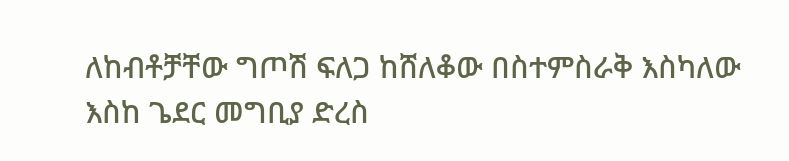ለከብቶቻቸው ግጦሽ ፍለጋ ከሸለቆው በስተምስራቅ እስካለው እስከ ጌደር መግቢያ ድረስ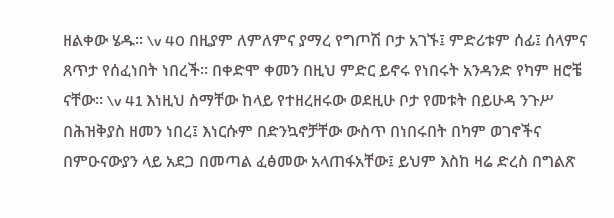ዘልቀው ሄዱ። \v 40 በዚያም ለምለምና ያማረ የግጦሽ ቦታ አገኙ፤ ምድሪቱም ሰፊ፤ ሰላምና ጸጥታ የሰፈነበት ነበረች። በቀድሞ ቀመን በዚህ ምድር ይኖሩ የነበሩት አንዳንድ የካም ዘሮቼ ናቸው። \v 41 እነዚህ ስማቸው ከላይ የተዘረዘሩው ወደዚሁ ቦታ የመቱት በይሁዳ ንጉሥ በሕዝቅያስ ዘመን ነበረ፤ እነርሱም በድንኳኖቻቸው ውስጥ በነበሩበት በካም ወገኖችና በምዑናውያን ላይ አደጋ በመጣል ፈፅመው አላጠፋአቸው፤ ይህም እስከ ዛሬ ድረስ በግልጽ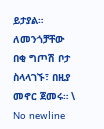ይታያል። ለመንጎቻቸው በቂ ግጦሽ ቦታ ስላላገኙ፣ በዚያ መኖር ጀመሩ። \ No newline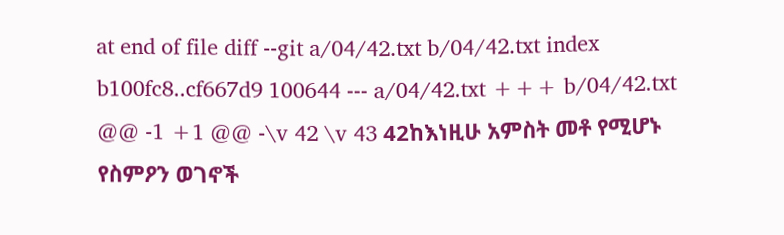at end of file diff --git a/04/42.txt b/04/42.txt index b100fc8..cf667d9 100644 --- a/04/42.txt +++ b/04/42.txt @@ -1 +1 @@ -\v 42 \v 43 42ከእነዚሁ አምስት መቶ የሚሆኑ የስምዖን ወገኖች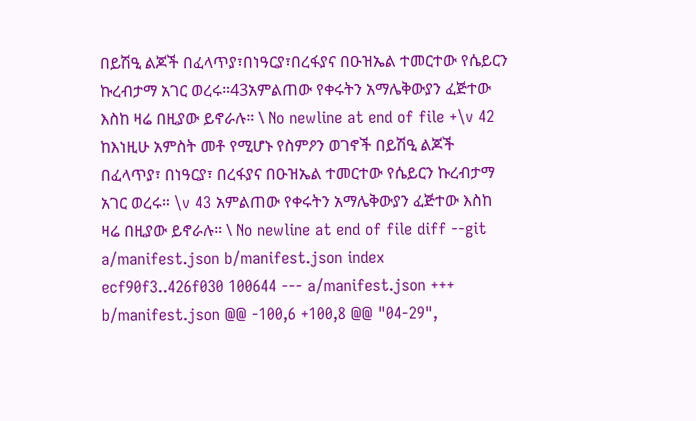በይሽዒ ልጆች በፈላጥያ፣በነዓርያ፣በረፋያና በዑዝኤል ተመርተው የሴይርን ኩረብታማ አገር ወረሩ።43አምልጠው የቀሩትን አማሌቅውያን ፈጅተው እስከ ዛሬ በዚያው ይኖራሉ። \ No newline at end of file +\v 42 ከእነዚሁ አምስት መቶ የሚሆኑ የስምዖን ወገኖች በይሽዒ ልጆች በፈላጥያ፣ በነዓርያ፣ በረፋያና በዑዝኤል ተመርተው የሴይርን ኩረብታማ አገር ወረሩ። \v 43 አምልጠው የቀሩትን አማሌቅውያን ፈጅተው እስከ ዛሬ በዚያው ይኖራሉ። \ No newline at end of file diff --git a/manifest.json b/manifest.json index ecf90f3..426f030 100644 --- a/manifest.json +++ b/manifest.json @@ -100,6 +100,8 @@ "04-29",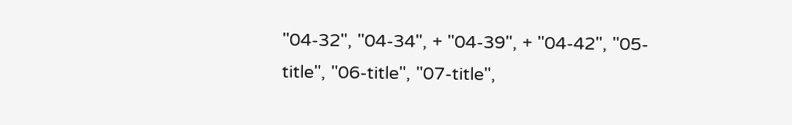"04-32", "04-34", + "04-39", + "04-42", "05-title", "06-title", "07-title",